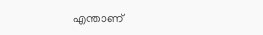എന്താണ്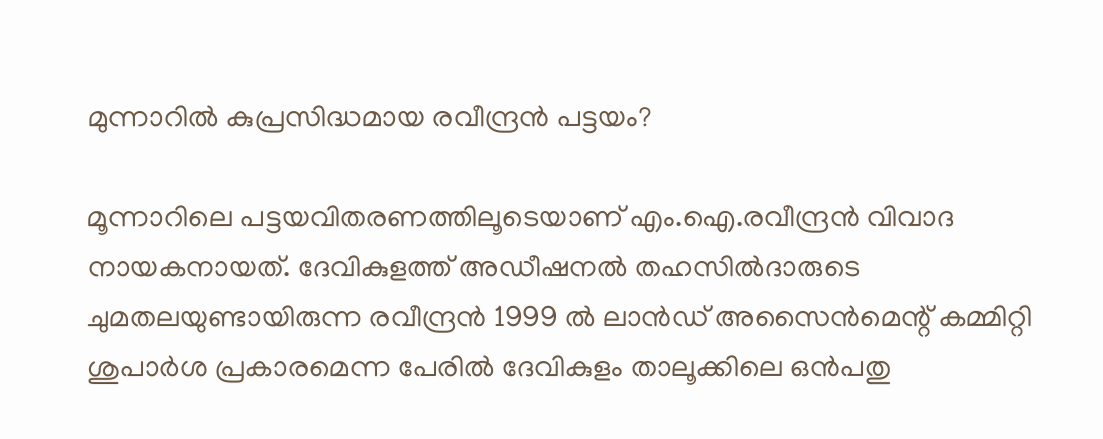മുന്നാറിൽ കുപ്രസിദ്ധമായ രവീന്ദ്രൻ പട്ടയം?

മൂന്നാറിലെ പട്ടയവിതരണത്തിലൂടെയാണ് എം.ഐ.രവീന്ദ്രൻ വിവാദ നായകനായത്. ദേവികുളത്ത് അഡീഷനൽ തഹസിൽദാരുടെ ചുമതലയുണ്ടായിരുന്ന രവീന്ദ്രൻ 1999 ൽ ലാൻഡ് അസൈൻമെന്റ് കമ്മിറ്റി ശുപാർശ പ്രകാരമെന്ന പേരിൽ ദേവികുളം താലൂക്കിലെ ഒൻപതു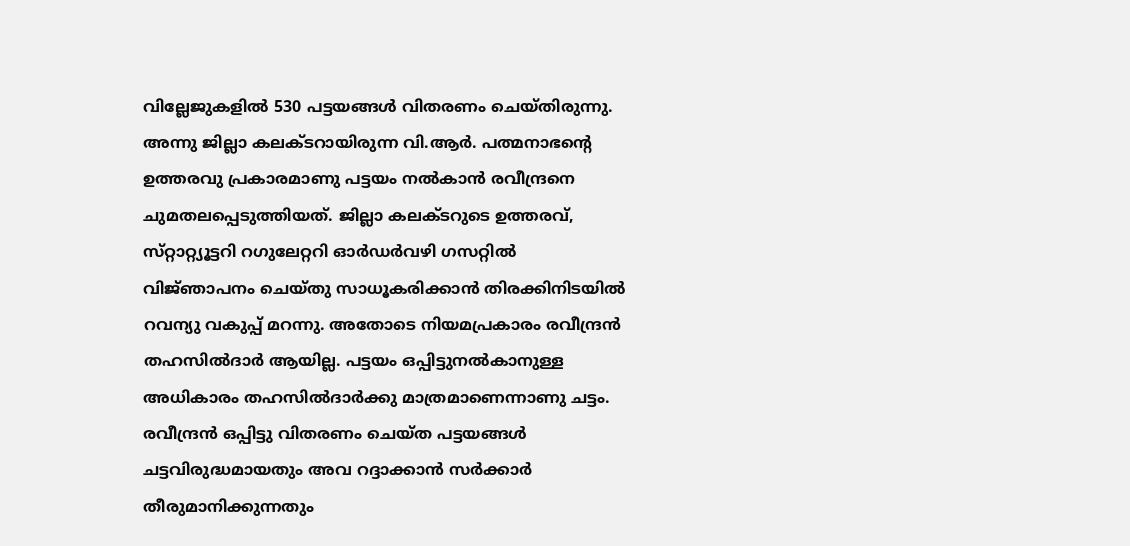വില്ലേജുകളിൽ 530 പട്ടയങ്ങൾ വിതരണം ചെയ്‌തിരുന്നു. അന്നു ജില്ലാ കലക്‌ടറായിരുന്ന വി.ആർ. പത്മനാഭന്റെ ഉത്തരവു പ്രകാരമാണു പട്ടയം നൽകാൻ രവീന്ദ്രനെ ചുമതലപ്പെടുത്തിയത്. ജില്ലാ കലക്‌ടറുടെ ഉത്തരവ്, സ്‌റ്റാറ്റ്യൂട്ടറി റഗുലേറ്ററി ഓർഡർവഴി ഗസറ്റിൽ വിജ്‌ഞാപനം ചെയ്‌തു സാധൂകരിക്കാൻ തിരക്കിനിടയിൽ റവന്യു വകുപ്പ് മറന്നു. അതോടെ നിയമപ്രകാരം രവീന്ദ്രൻ തഹസിൽദാർ ആയില്ല. പട്ടയം ഒപ്പിട്ടുനൽകാനുള്ള അധികാരം തഹസിൽദാർക്കു മാത്രമാണെന്നാണു ചട്ടം. രവീന്ദ്രൻ ഒപ്പിട്ടു വിതരണം ചെയ്‌ത പട്ടയങ്ങൾ ചട്ടവിരുദ്ധമായതും അവ റദ്ദാക്കാൻ സർക്കാർ തീരുമാനിക്കുന്നതും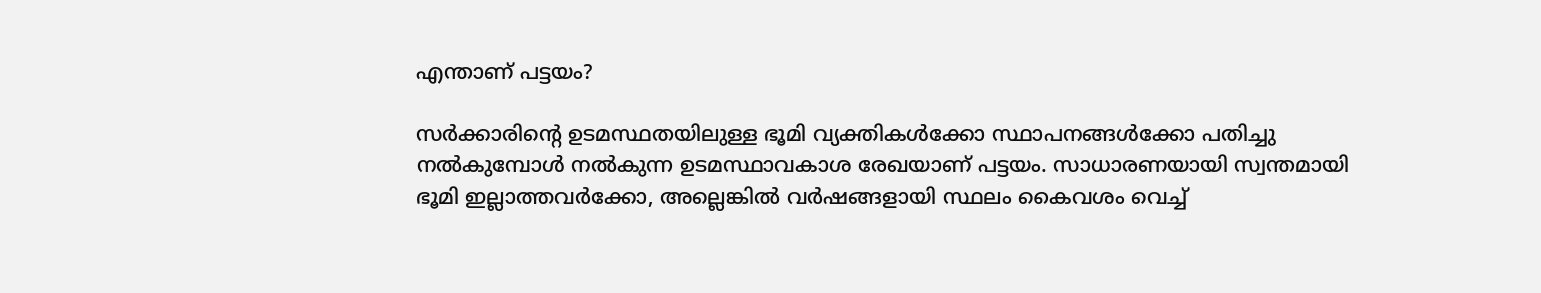എന്താണ് പട്ടയം?

സർക്കാരിന്റെ ഉടമസ്ഥതയിലുള്ള ഭൂമി വ്യക്തികൾക്കോ സ്ഥാപനങ്ങൾക്കോ പതിച്ചു നൽകുമ്പോൾ നൽകുന്ന ഉടമസ്ഥാവകാശ രേഖയാണ് പട്ടയം. സാധാരണയായി സ്വന്തമായി ഭൂമി ഇല്ലാത്തവർക്കോ, അല്ലെങ്കിൽ വർഷങ്ങളായി സ്ഥലം കൈവശം വെച്ച്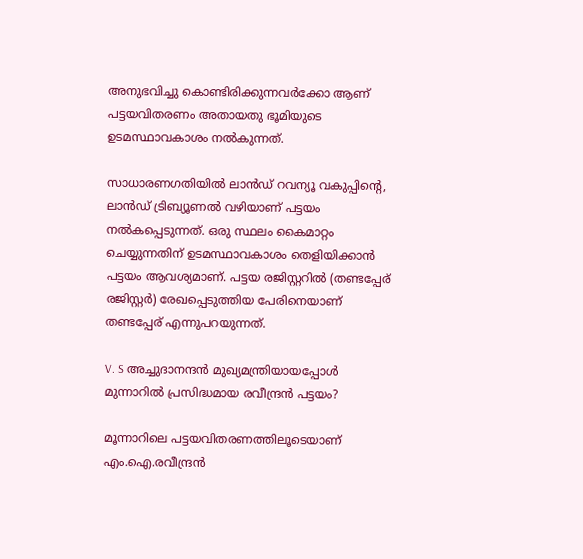അനുഭവിച്ചു കൊണ്ടിരിക്കുന്നവർക്കോ ആണ് പട്ടയവിതരണം അതായതു ഭൂമിയുടെ ഉടമസ്ഥാവകാശം നൽകുന്നത്.

സാധാരണഗതിയിൽ ലാൻഡ് റവന്യൂ വകുപ്പിന്റെ, ലാൻഡ് ട്രിബ്യൂണൽ വഴിയാണ് പട്ടയം നൽകപ്പെടുന്നത്. ഒരു സ്ഥലം കൈമാറ്റം ചെയ്യുന്നതിന് ഉടമസ്ഥാവകാശം തെളിയിക്കാൻ പട്ടയം ആവശ്യമാണ്. പട്ടയ രജിസ്റ്ററിൽ (തണ്ടപ്പേര് രജിസ്റ്റർ) രേഖപ്പെടുത്തിയ പേരിനെയാണ്‌ തണ്ടപ്പേര് എന്നുപറയുന്നത്.

V. S അച്ചുദാനന്ദൻ മുഖ്യമന്ത്രിയായപ്പോൾ മുന്നാറിൽ പ്രസിദ്ധമായ രവീന്ദ്രൻ പട്ടയം?

മൂന്നാറിലെ പട്ടയവിതരണത്തിലൂടെയാണ് എം.ഐ.രവീന്ദ്രൻ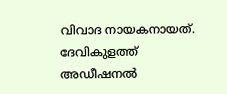വിവാദ നായകനായത്. ദേവികുളത്ത് അഡീഷനൽ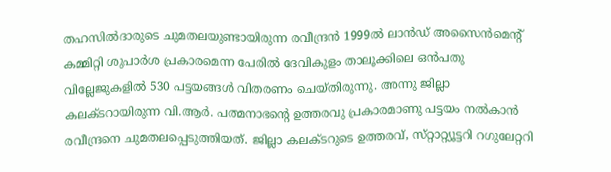തഹസിൽദാരുടെ ചുമതലയുണ്ടായിരുന്ന രവീന്ദ്രൻ 1999ൽ ലാൻഡ് അസൈൻമെന്റ് കമ്മിറ്റി ശുപാർശ പ്രകാരമെന്ന പേരിൽ ദേവികുളം താലൂക്കിലെ ഒൻപതു വില്ലേജുകളിൽ 530 പട്ടയങ്ങൾ വിതരണം ചെയ്‌തിരുന്നു. അന്നു ജില്ലാ കലക്‌ടറായിരുന്ന വി.ആർ. പത്മനാഭന്റെ ഉത്തരവു പ്രകാരമാണു പട്ടയം നൽകാൻ രവീന്ദ്രനെ ചുമതലപ്പെടുത്തിയത്. ജില്ലാ കലക്‌ടറുടെ ഉത്തരവ്, സ്‌റ്റാറ്റ്യൂട്ടറി റഗുലേറ്ററി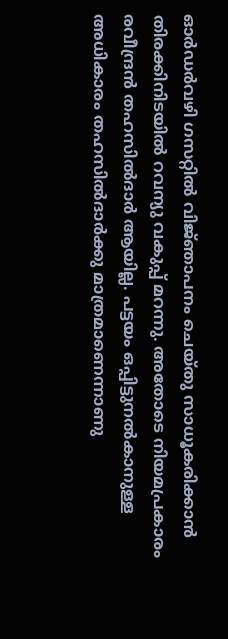ഓർഡർവഴി ഗസറ്റിൽ വിജ്‌ഞാപനം ചെയ്‌തു സാധൂകരിക്കാൻ തിരക്കിനിടയിൽ റവന്യു വകുപ്പ് മറന്നു. അതോടെ നിയമപ്രകാരം രവീന്ദ്രൻ തഹസിൽദാർ ആയില്ല. പട്ടയം ഒപ്പിട്ടുനൽകാനുള്ള അധികാരം തഹസിൽദാർക്കു മാത്രമാണെന്നാണു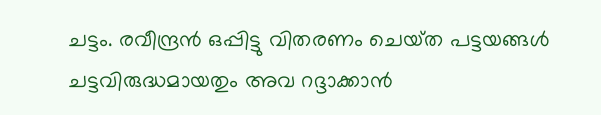ചട്ടം. രവീന്ദ്രൻ ഒപ്പിട്ടു വിതരണം ചെയ്‌ത പട്ടയങ്ങൾ ചട്ടവിരുദ്ധമായതും അവ റദ്ദാക്കാൻ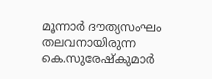മൂന്നാർ ദൗത്യസംഘം തലവനായിരുന്ന കെ.സുരേഷ്കുമാർ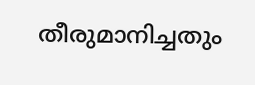തീരുമാനിച്ചതും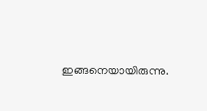ഇങ്ങനെയായിരുന്നു.